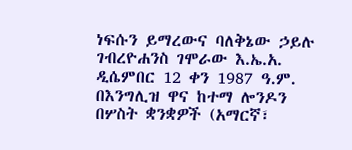ነፍሱን ይማረውና ባለቅኔው ኃይሉ ገብረዮሐንስ ገሞራው እ.ኤ.አ. ዲሴምበር 12 ቀን 1987 ዓ.ም. በእንግሊዝ ዋና ከተማ ሎንዶን በሦስት ቋንቋዎች (አማርኛ፣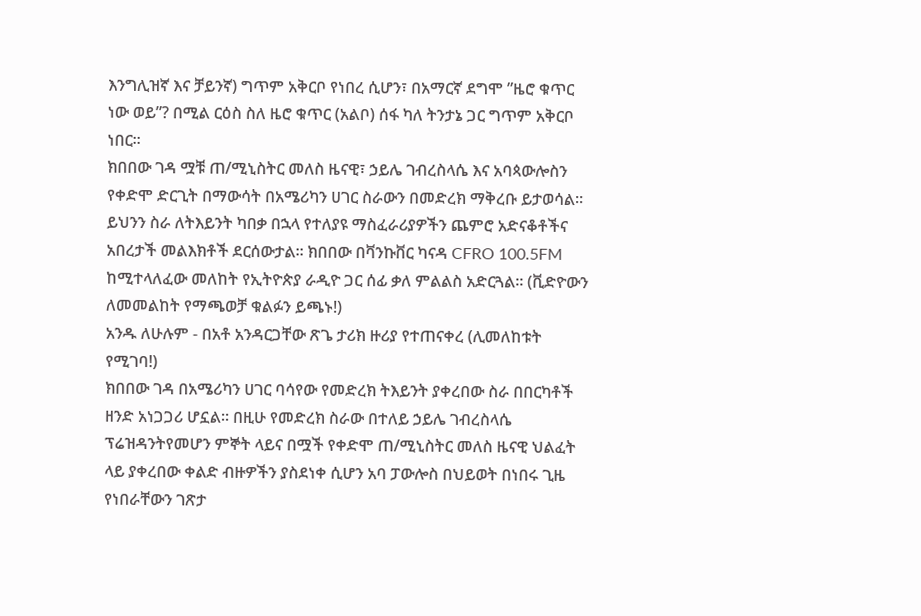እንግሊዝኛ እና ቻይንኛ) ግጥም አቅርቦ የነበረ ሲሆን፣ በአማርኛ ደግሞ ”ዜሮ ቁጥር ነው ወይ”? በሚል ርዕስ ስለ ዜሮ ቁጥር (አልቦ) ሰፋ ካለ ትንታኔ ጋር ግጥም አቅርቦ ነበር።
ክበበው ገዳ ሟቹ ጠ/ሚኒስትር መለስ ዜናዊ፣ ኃይሌ ገብረስላሴ እና አባጳውሎስን የቀድሞ ድርጊት በማውሳት በአሜሪካን ሀገር ስራውን በመድረክ ማቅረቡ ይታወሳል። ይህንን ስራ ለትእይንት ካበቃ በኋላ የተለያዩ ማስፈራሪያዎችን ጨምሮ አድናቆቶችና አበረታች መልእክቶች ደርሰውታል። ክበበው በቫንኩቨር ካናዳ CFRO 100.5FM ከሚተላለፈው መለከት የኢትዮጵያ ራዲዮ ጋር ሰፊ ቃለ ምልልስ አድርጓል። (ቪድዮውን ለመመልከት የማጫወቻ ቁልፉን ይጫኑ!)
አንዱ ለሁሉም - በአቶ አንዳርጋቸው ጽጌ ታሪክ ዙሪያ የተጠናቀረ (ሊመለከቱት የሚገባ!)
ክበበው ገዳ በአሜሪካን ሀገር ባሳየው የመድረክ ትእይንት ያቀረበው ስራ በበርካቶች ዘንድ አነጋጋሪ ሆኗል። በዚሁ የመድረክ ስራው በተለይ ኃይሌ ገብረስላሴ ፕሬዝዳንትየመሆን ምኞት ላይና በሟች የቀድሞ ጠ/ሚኒስትር መለስ ዜናዊ ህልፈት ላይ ያቀረበው ቀልድ ብዙዎችን ያስደነቀ ሲሆን አባ ፓውሎስ በህይወት በነበሩ ጊዜ የነበራቸውን ገጽታ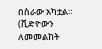በስራው አካቷል። (ቪድዮውን ለመመልከት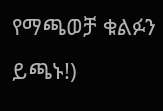የማጫወቻ ቁልፉን ይጫኑ!)